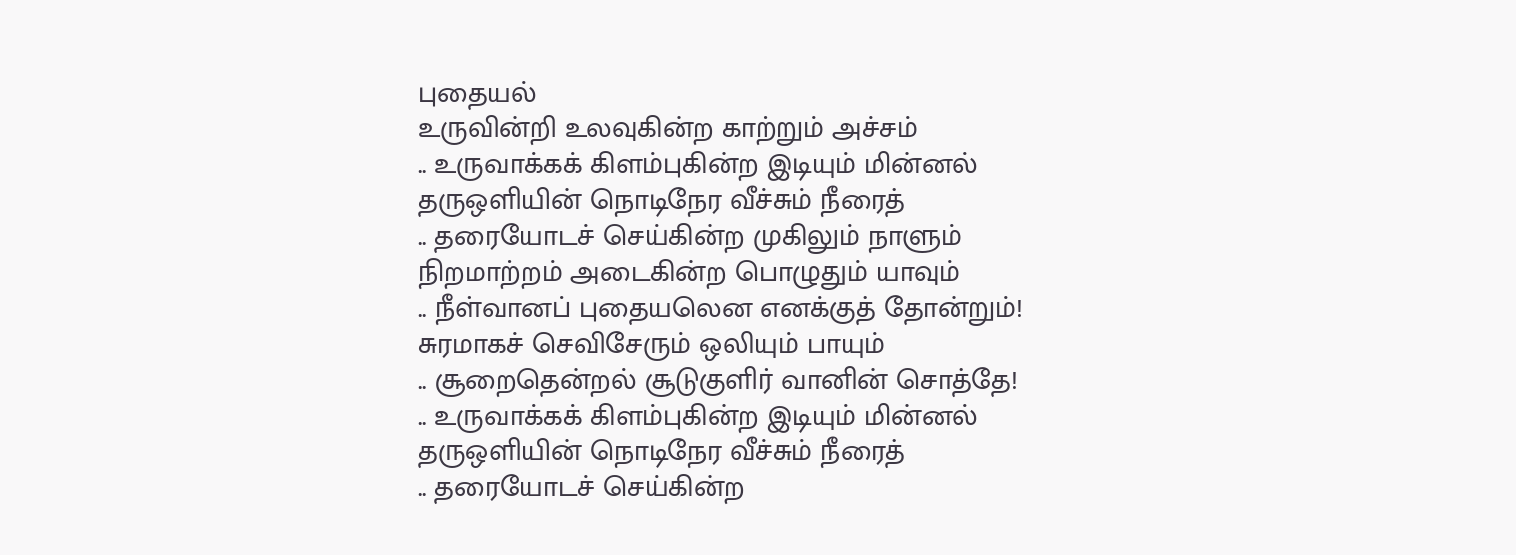புதையல்
உருவின்றி உலவுகின்ற காற்றும் அச்சம்
.. உருவாக்கக் கிளம்புகின்ற இடியும் மின்னல்
தருஒளியின் நொடிநேர வீச்சும் நீரைத்
.. தரையோடச் செய்கின்ற முகிலும் நாளும்
நிறமாற்றம் அடைகின்ற பொழுதும் யாவும்
.. நீள்வானப் புதையலென எனக்குத் தோன்றும்!
சுரமாகச் செவிசேரும் ஒலியும் பாயும்
.. சூறைதென்றல் சூடுகுளிர் வானின் சொத்தே!
.. உருவாக்கக் கிளம்புகின்ற இடியும் மின்னல்
தருஒளியின் நொடிநேர வீச்சும் நீரைத்
.. தரையோடச் செய்கின்ற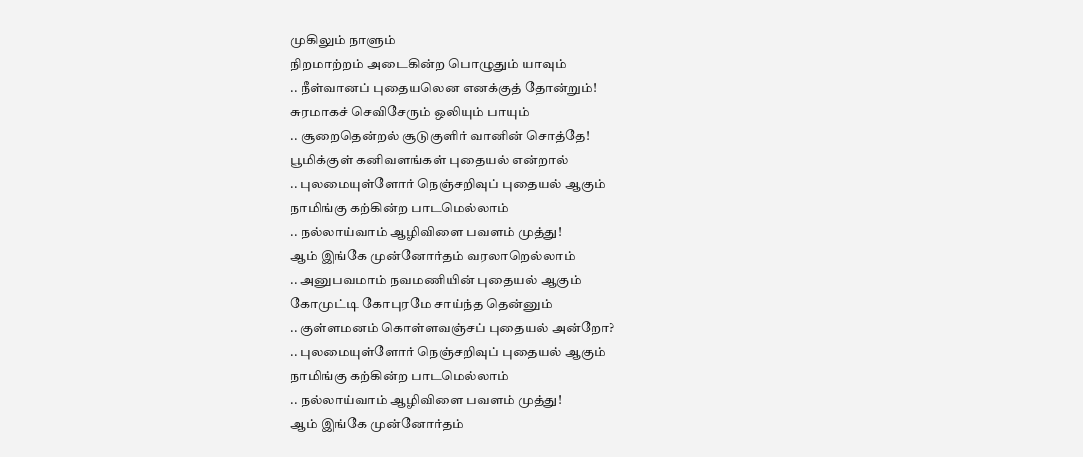முகிலும் நாளும்
நிறமாற்றம் அடைகின்ற பொழுதும் யாவும்
.. நீள்வானப் புதையலென எனக்குத் தோன்றும்!
சுரமாகச் செவிசேரும் ஒலியும் பாயும்
.. சூறைதென்றல் சூடுகுளிர் வானின் சொத்தே!
பூமிக்குள் கனிவளங்கள் புதையல் என்றால்
.. புலமையுள்ளோர் நெஞ்சறிவுப் புதையல் ஆகும்
நாமிங்கு கற்கின்ற பாடமெல்லாம்
.. நல்லாய்வாம் ஆழிவிளை பவளம் முத்து!
ஆம் இங்கே முன்னோர்தம் வரலாறெல்லாம்
.. அனுபவமாம் நவமணியின் புதையல் ஆகும்
கோமுட்டி கோபுரமே சாய்ந்த தென்னும்
.. குள்ளமனம் கொள்ளவஞ்சப் புதையல் அன்றோ?
.. புலமையுள்ளோர் நெஞ்சறிவுப் புதையல் ஆகும்
நாமிங்கு கற்கின்ற பாடமெல்லாம்
.. நல்லாய்வாம் ஆழிவிளை பவளம் முத்து!
ஆம் இங்கே முன்னோர்தம்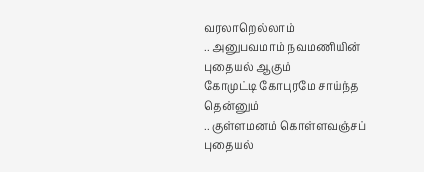வரலாறெல்லாம்
.. அனுபவமாம் நவமணியின் புதையல் ஆகும்
கோமுட்டி கோபுரமே சாய்ந்த தென்னும்
.. குள்ளமனம் கொள்ளவஞ்சப் புதையல்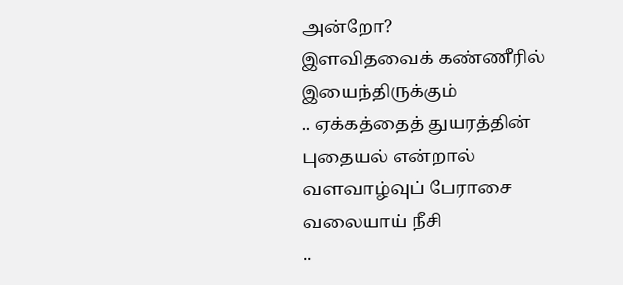அன்றோ?
இளவிதவைக் கண்ணீரில் இயைந்திருக்கும்
.. ஏக்கத்தைத் துயரத்தின் புதையல் என்றால்
வளவாழ்வுப் பேராசை வலையாய் நீசி
..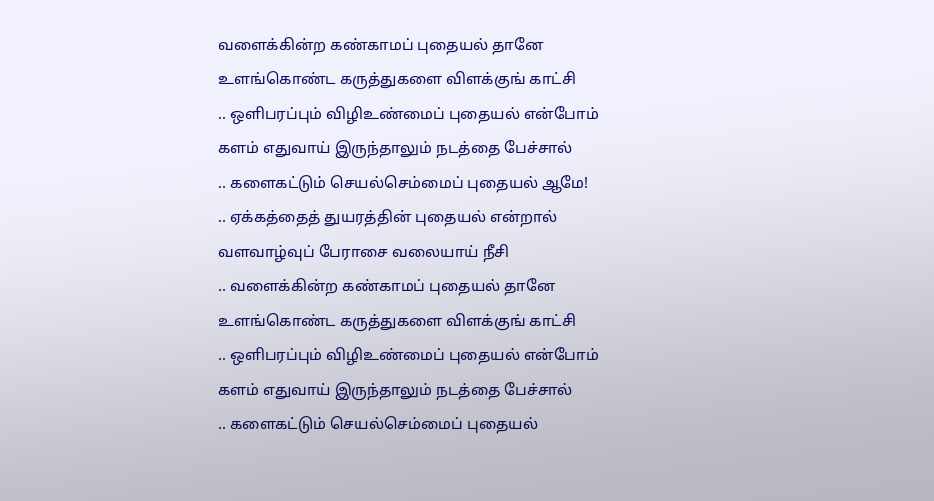வளைக்கின்ற கண்காமப் புதையல் தானே
உளங்கொண்ட கருத்துகளை விளக்குங் காட்சி
.. ஒளிபரப்பும் விழிஉண்மைப் புதையல் என்போம்
களம் எதுவாய் இருந்தாலும் நடத்தை பேச்சால்
.. களைகட்டும் செயல்செம்மைப் புதையல் ஆமே!
.. ஏக்கத்தைத் துயரத்தின் புதையல் என்றால்
வளவாழ்வுப் பேராசை வலையாய் நீசி
.. வளைக்கின்ற கண்காமப் புதையல் தானே
உளங்கொண்ட கருத்துகளை விளக்குங் காட்சி
.. ஒளிபரப்பும் விழிஉண்மைப் புதையல் என்போம்
களம் எதுவாய் இருந்தாலும் நடத்தை பேச்சால்
.. களைகட்டும் செயல்செம்மைப் புதையல்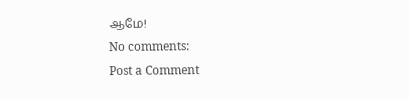ஆமே!
No comments:
Post a Comment